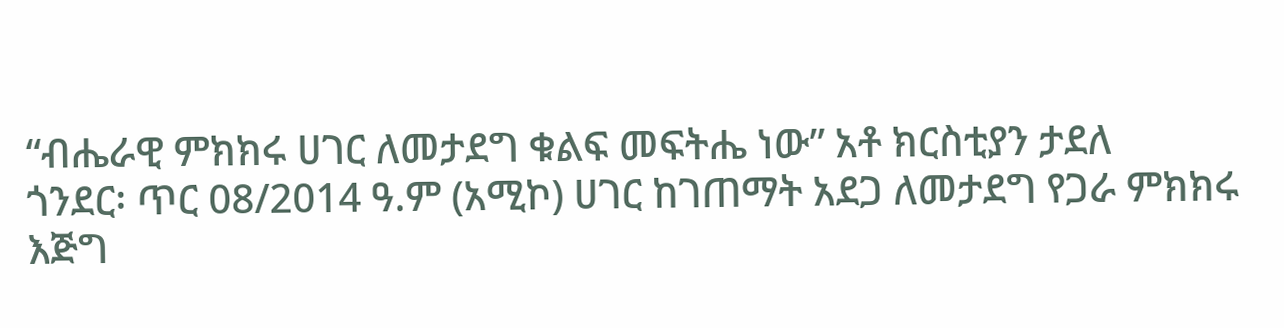“ብሔራዊ ምክክሩ ሀገር ለመታደግ ቁልፍ መፍትሔ ነው” አቶ ክርስቲያን ታደለ
ጎንደር፡ ጥር 08/2014 ዓ.ም (አሚኮ) ሀገር ከገጠማት አደጋ ለመታደግ የጋራ ምክክሩ እጅግ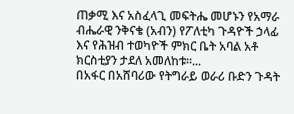ጠቃሚ እና አስፈላጊ መፍትሔ መሆኑን የአማራ ብሔራዊ ንቅናቄ (አብን) የፖለቲካ ጉዳዮች ኃላፊ እና የሕዝብ ተወካዮች ምክር ቤት አባል አቶ ክርስቲያን ታደለ አመለከቱ።...
በአፋር በአሸባሪው የትግራይ ወራሪ ቡድን ጉዳት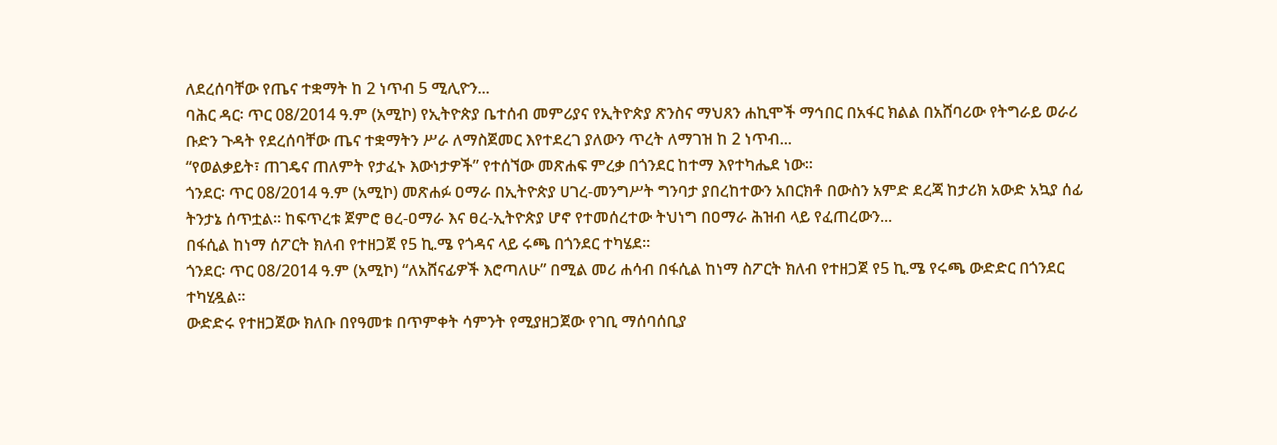ለደረሰባቸው የጤና ተቋማት ከ 2 ነጥብ 5 ሚሊዮን...
ባሕር ዳር፡ ጥር 08/2014 ዓ.ም (አሚኮ) የኢትዮጵያ ቤተሰብ መምሪያና የኢትዮጵያ ጽንስና ማህጸን ሐኪሞች ማኅበር በአፋር ክልል በአሸባሪው የትግራይ ወራሪ ቡድን ጉዳት የደረሰባቸው ጤና ተቋማትን ሥራ ለማስጀመር እየተደረገ ያለውን ጥረት ለማገዝ ከ 2 ነጥብ...
“የወልቃይት፣ ጠገዴና ጠለምት የታፈኑ እውነታዎች” የተሰኘው መጽሐፍ ምረቃ በጎንደር ከተማ እየተካሔደ ነው።
ጎንደር፡ ጥር 08/2014 ዓ.ም (አሚኮ) መጽሐፉ ዐማራ በኢትዮጵያ ሀገረ-መንግሥት ግንባታ ያበረከተውን አበርክቶ በውስን አምድ ደረጃ ከታሪክ አውድ አኳያ ሰፊ ትንታኔ ሰጥቷል። ከፍጥረቱ ጀምሮ ፀረ-ዐማራ እና ፀረ-ኢትዮጵያ ሆኖ የተመሰረተው ትህነግ በዐማራ ሕዝብ ላይ የፈጠረውን...
በፋሲል ከነማ ሰፖርት ክለብ የተዘጋጀ የ5 ኪ.ሜ የጎዳና ላይ ሩጫ በጎንደር ተካሄደ።
ጎንደር፡ ጥር 08/2014 ዓ.ም (አሚኮ) “ለአሸናፊዎች እሮጣለሁ” በሚል መሪ ሐሳብ በፋሲል ከነማ ስፖርት ክለብ የተዘጋጀ የ5 ኪ.ሜ የሩጫ ውድድር በጎንደር ተካሂዷል።
ውድድሩ የተዘጋጀው ክለቡ በየዓመቱ በጥምቀት ሳምንት የሚያዘጋጀው የገቢ ማሰባሰቢያ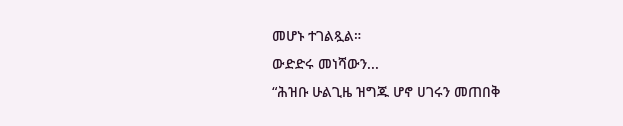መሆኑ ተገልጿል።
ውድድሩ መነሻውን...
“ሕዝቡ ሁልጊዜ ዝግጁ ሆኖ ሀገሩን መጠበቅ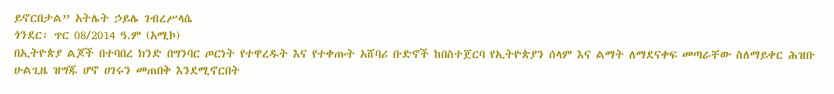ይኖርበታል” አትሌት ኃይሌ ገብረሥላሴ
ጎንደር፡ ጥር 08/2014 ዓ.ም (አሚኮ)
በኢትዮጵያ ልጆች በተባበረ ክንድ በግንባር ጦርነት የተዋረዱት እና የተቀጡት አሸባሪ ቡድኖች ከበስተጀርባ የኢትዮጵያን ሰላም እና ልማት ለማደናቀፍ መጣራቸው ስለማይቀር ሕዝቡ ሁልጊዜ ዝግጁ ሆኖ ሀገሩን መጠበቅ እንደሚኖርበት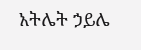አትሌት ኃይሌ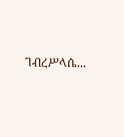ገብረሥላሴ...